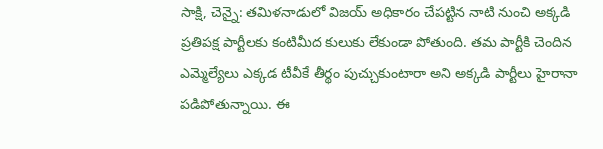సాక్షి, చెన్నై: తమిళనాడులో విజయ్ అధికారం చేపట్టిన నాటి నుంచి అక్కడి ప్రతిపక్ష పార్టీలకు కంటిమీద కులుకు లేకుండా పోతుంది. తమ పార్టీకి చెందిన ఎమ్మెల్యేలు ఎక్కడ టీవీకే తీర్థం పుచ్చుకుంటారా అని అక్కడి పార్టీలు హైరానా పడిపోతున్నాయి. ఈ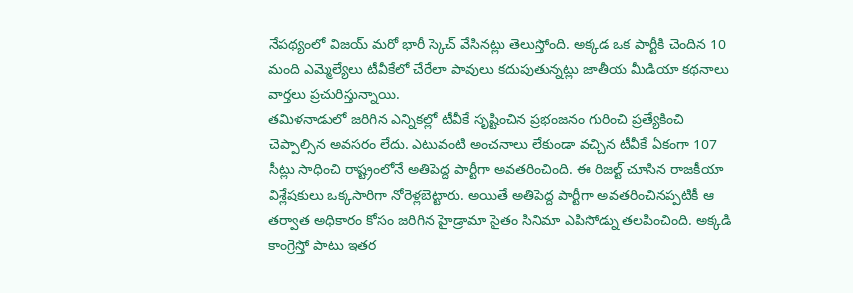నేపథ్యంలో విజయ్ మరో భారీ స్కెచ్ వేసినట్లు తెలుస్తోంది. అక్కడ ఒక పార్టీకి చెందిన 10 మంది ఎమ్మెల్యేలు టీవీకేలో చేరేలా పావులు కదుపుతున్నట్లు జాతీయ మీడియా కథనాలు వార్తలు ప్రచురిస్తున్నాయి.
తమిళనాడులో జరిగిన ఎన్నికల్లో టీవీకే సృష్టించిన ప్రభంజనం గురించి ప్రత్యేకించి చెప్పాల్సిన అవసరం లేదు. ఎటువంటి అంచనాలు లేకుండా వచ్చిన టీవీకే ఏకంగా 107 సీట్లు సాధించి రాష్ట్రంలోనే అతిపెద్ద పార్టీగా అవతరించింది. ఈ రిజల్ట్ చూసిన రాజకీయా విశ్లేషకులు ఒక్కసారిగా నోరెళ్లబెట్టారు. అయితే అతిపెద్ద పార్టీగా అవతరించినప్పటికీ ఆ తర్వాత అధికారం కోసం జరిగిన హైడ్రామా సైతం సినిమా ఎపిసోడ్ను తలపించింది. అక్కడి కాంగ్రెస్తో పాటు ఇతర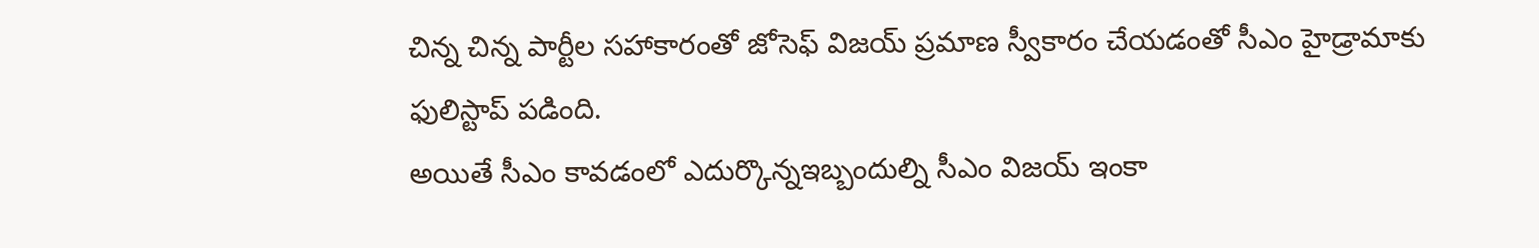చిన్న చిన్న పార్టీల సహాకారంతో జోసెఫ్ విజయ్ ప్రమాణ స్వీకారం చేయడంతో సీఎం హైడ్రామాకు ఫులిస్టాప్ పడింది.
అయితే సీఎం కావడంలో ఎదుర్కొన్నఇబ్బందుల్ని సీఎం విజయ్ ఇంకా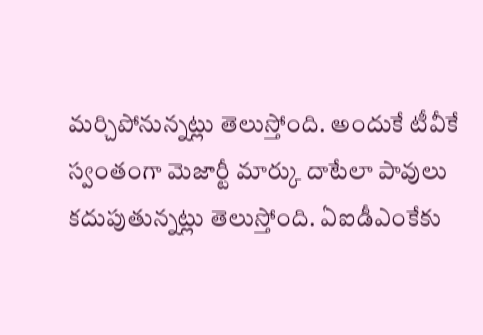మర్చిపోనున్నట్లు తెలుస్తోంది. అందుకే టీవీకే స్వంతంగా మెజార్టీ మార్కు దాటేలా పావులు కదుపుతున్నట్లు తెలుస్తోంది. ఏఐడీఎంకేకు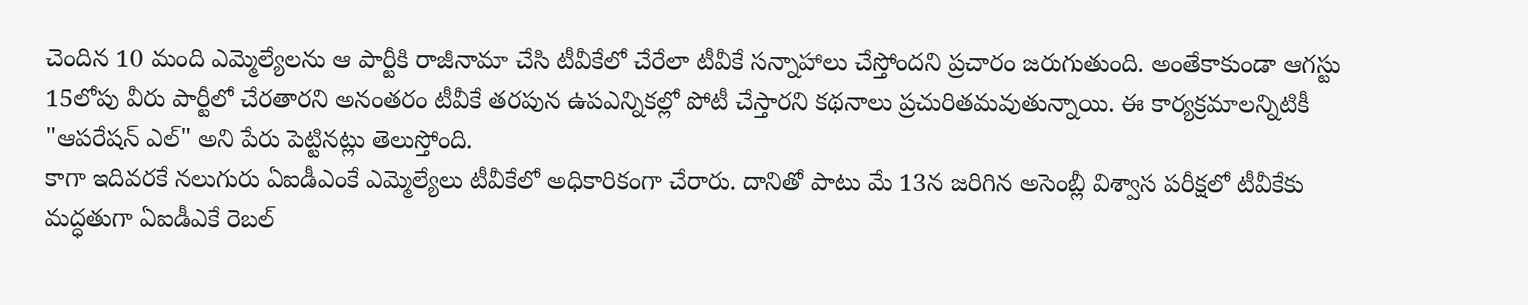చెందిన 10 మంది ఎమ్మెల్యేలను ఆ పార్టీకి రాజీనామా చేసి టీవీకేలో చేరేలా టీవీకే సన్నాహాలు చేస్తోందని ప్రచారం జరుగుతుంది. అంతేకాకుండా ఆగస్టు 15లోపు వీరు పార్టీలో చేరతారని అనంతరం టీవీకే తరపున ఉపఎన్నికల్లో పోటీ చేస్తారని కథనాలు ప్రచురితమవుతున్నాయి. ఈ కార్యక్రమాలన్నిటికీ "ఆపరేషన్ ఎల్" అని పేరు పెట్టినట్లు తెలుస్తోంది.
కాగా ఇదివరకే నలుగురు ఏఐడీఎంకే ఎమ్మెల్యేలు టీవీకేలో అధికారికంగా చేరారు. దానితో పాటు మే 13న జరిగిన అసెంబ్లీ విశ్వాస పరీక్షలో టీవీకేకు మద్ధతుగా ఏఐడీఎకే రెబల్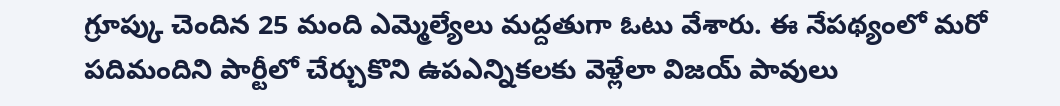గ్రూప్కు చెందిన 25 మంది ఎమ్మెల్యేలు మద్దతుగా ఓటు వేశారు. ఈ నేపథ్యంలో మరో పదిమందిని పార్టీలో చేర్చుకొని ఉపఎన్నికలకు వెళ్లేలా విజయ్ పావులు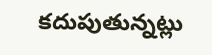కదుపుతున్నట్లు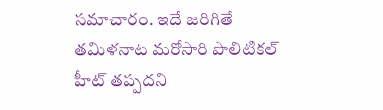సమాచారం. ఇదే జరిగితే తమిళనాట మరోసారి పొలిటికల్ హీట్ తప్పదని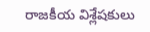రాజకీయ విశ్లేషకులు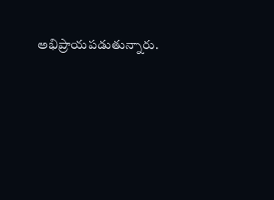అభిప్రాయపడుతున్నారు.